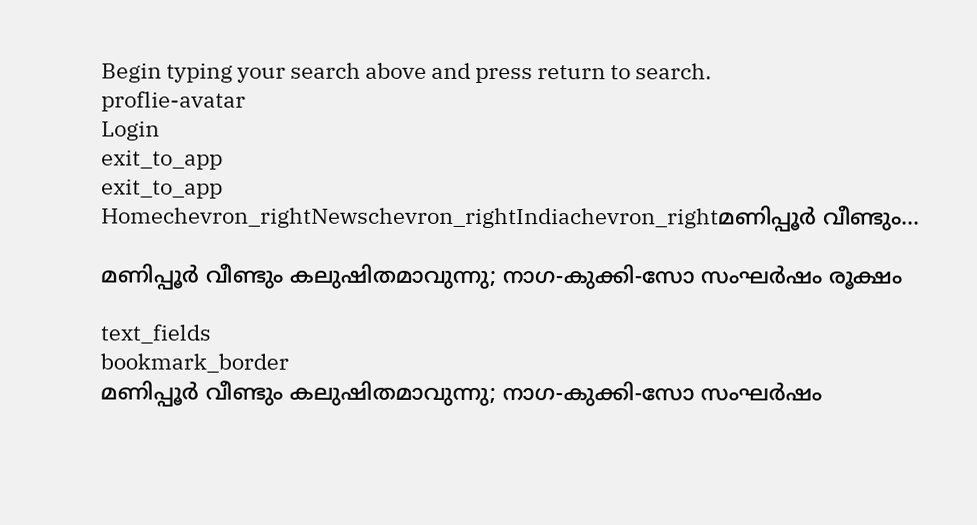Begin typing your search above and press return to search.
proflie-avatar
Login
exit_to_app
exit_to_app
Homechevron_rightNewschevron_rightIndiachevron_rightമണിപ്പൂർ വീണ്ടും...

മണിപ്പൂർ വീണ്ടും കലുഷിതമാവുന്നു; നാഗ-കുക്കി-സോ സംഘർഷം രൂക്ഷം

text_fields
bookmark_border
മണിപ്പൂർ വീണ്ടും കലുഷിതമാവുന്നു; നാഗ-കുക്കി-സോ സംഘർഷം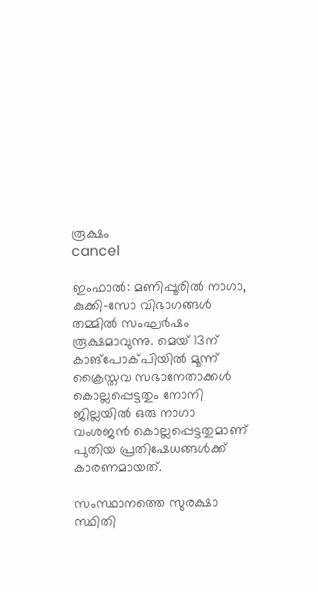രൂക്ഷം
cancel

ഇംഫാൽ: മണിപ്പൂരിൽ നാഗാ, കുക്കി-സോ വിഭാഗങ്ങൾ തമ്മിൽ സംഘർഷം രൂക്ഷമാവുന്നു. മെയ് 13ന് കാങ്‌പോക്‌പിയിൽ മൂന്ന് ക്രൈസ്തവ സഭാനേതാക്കൾ കൊല്ലപ്പെട്ടതും നോനി ജില്ലയിൽ ഒരു നാഗാ വംശജൻ കൊല്ലപ്പെട്ടതുമാണ് പുതിയ പ്രതിഷേധങ്ങൾക്ക് കാരണമായത്.

സംസ്ഥാനത്തെ സുരക്ഷാ സ്ഥിതി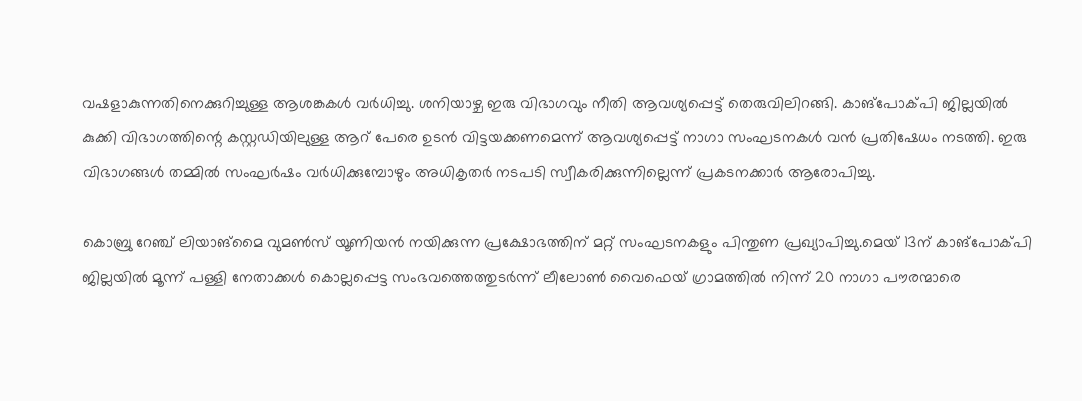വഷളാകുന്നതിനെക്കുറിച്ചുള്ള ആശങ്കകൾ വർധിച്ചു. ശനിയാഴ്ച ഇരു വിഭാഗവും നീതി ആവശ്യപ്പെട്ട് തെരുവിലിറങ്ങി. കാങ്‌പോക്‌പി ജില്ലയിൽ കുക്കി വിഭാഗത്തിന്റെ കസ്റ്റഡിയിലുള്ള ആറ് പേരെ ഉടൻ വിട്ടയക്കണമെന്ന് ആവശ്യപ്പെട്ട് നാഗാ സംഘടനകൾ വൻ പ്രതിഷേധം നടത്തി. ഇരു വിഭാഗങ്ങൾ തമ്മിൽ സംഘർഷം വർധിക്കുമ്പോഴും അധികൃതർ നടപടി സ്വീകരിക്കുന്നില്ലെന്ന് പ്രകടനക്കാർ ആരോപിച്ചു.

കൊബ്രു റേഞ്ച് ലിയാങ്‌മൈ വുമൺസ് യൂണിയൻ നയിക്കുന്ന പ്രക്ഷോഭത്തിന് മറ്റ് സംഘടനകളും പിന്തുണ പ്രഖ്യാപിച്ചു.മെയ് 13ന് കാങ്‌പോക്‌പി ജില്ലയിൽ മൂന്ന് പള്ളി നേതാക്കൾ കൊല്ലപ്പെട്ട സംഭവത്തെത്തുടർന്ന് ലീലോൺ വൈഫെയ് ഗ്രാമത്തിൽ നിന്ന് 20 നാഗാ പൗരന്മാരെ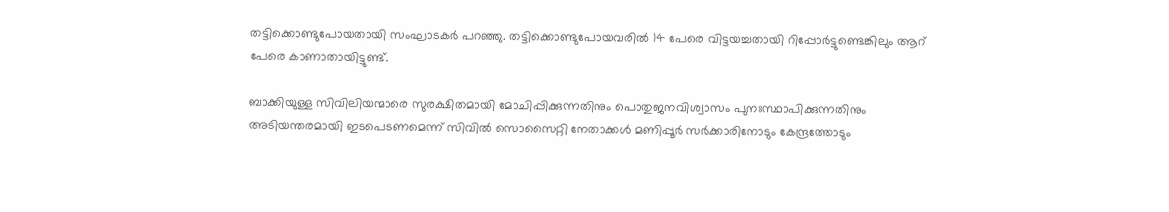തട്ടിക്കൊണ്ടുപോയതായി സംഘാടകർ പറഞ്ഞു. തട്ടിക്കൊണ്ടുപോയവരിൽ 14 പേരെ വിട്ടയച്ചതായി റിപ്പോർട്ടുണ്ടെങ്കിലും ആറ് പേരെ കാണാതായിട്ടുണ്ട്.

ബാക്കിയുള്ള സിവിലിയന്മാരെ സുരക്ഷിതമായി മോചിപ്പിക്കുന്നതിനും പൊതുജനവിശ്വാസം പുനഃസ്ഥാപിക്കുന്നതിനും അടിയന്തരമായി ഇടപെടണമെന്ന് സിവിൽ സൊസൈറ്റി നേതാക്കൾ മണിപ്പൂർ സർക്കാരിനോടും കേന്ദ്രത്തോടും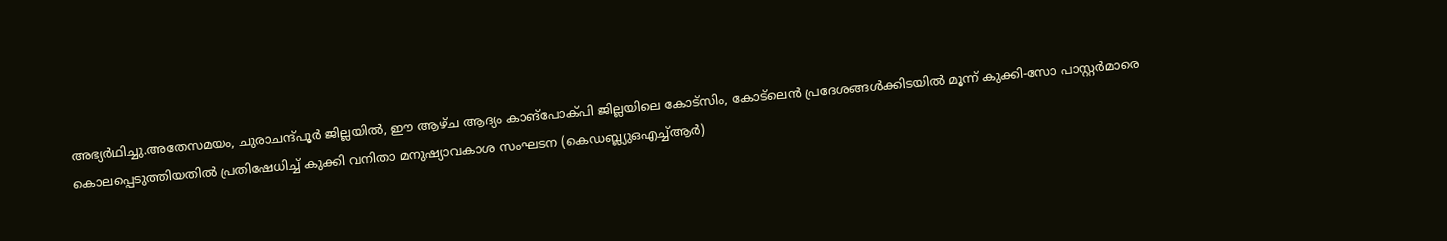അഭ്യർഥിച്ചു.അതേസമയം, ചുരാചന്ദ്‌പൂർ ജില്ലയിൽ, ഈ ആഴ്ച ആദ്യം കാങ്‌പോക്‌പി ജില്ലയിലെ കോട്‌സിം, കോട്‌ലെൻ പ്രദേശങ്ങൾക്കിടയിൽ മൂന്ന് കുക്കി-സോ പാസ്റ്റർമാരെ കൊലപ്പെടുത്തിയതിൽ പ്രതിഷേധിച്ച് കുക്കി വനിതാ മനുഷ്യാവകാശ സംഘടന (കെഡബ്ല്യുഒഎച്ച്ആർ)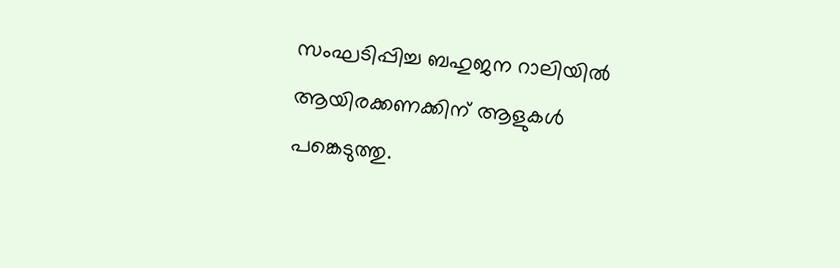സംഘടിപ്പിച്ച ബഹുജന റാലിയിൽ ആയിരക്കണക്കിന് ആളുകൾ പങ്കെടുത്തു.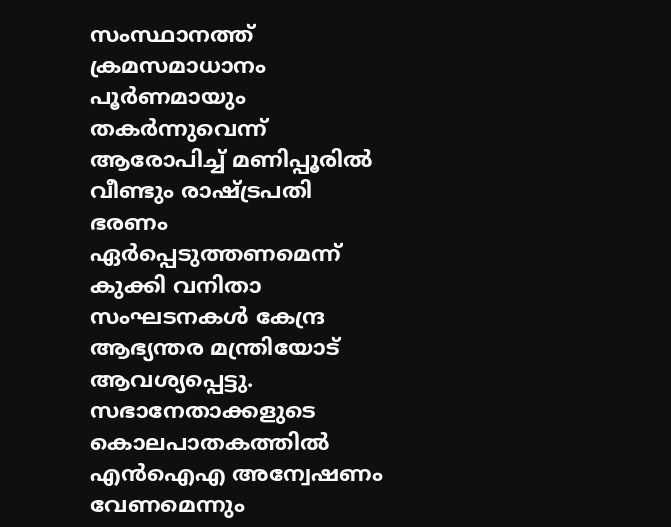സംസ്ഥാനത്ത് ക്രമസമാധാനം പൂർണമായും തകർന്നുവെന്ന് ആരോപിച്ച് മണിപ്പൂരിൽ വീണ്ടും രാഷ്ട്രപതി ഭരണം ഏർപ്പെടുത്തണമെന്ന് കുക്കി വനിതാ സംഘടനകൾ കേന്ദ്ര ആഭ്യന്തര മന്ത്രിയോട് ആവശ്യപ്പെട്ടു. സഭാനേതാക്കളുടെ കൊലപാതകത്തിൽ എൻഐഎ അന്വേഷണം വേണമെന്നും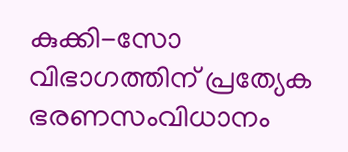കുക്കി-സോ വിഭാഗത്തിന് പ്രത്യേക ഭരണസംവിധാനം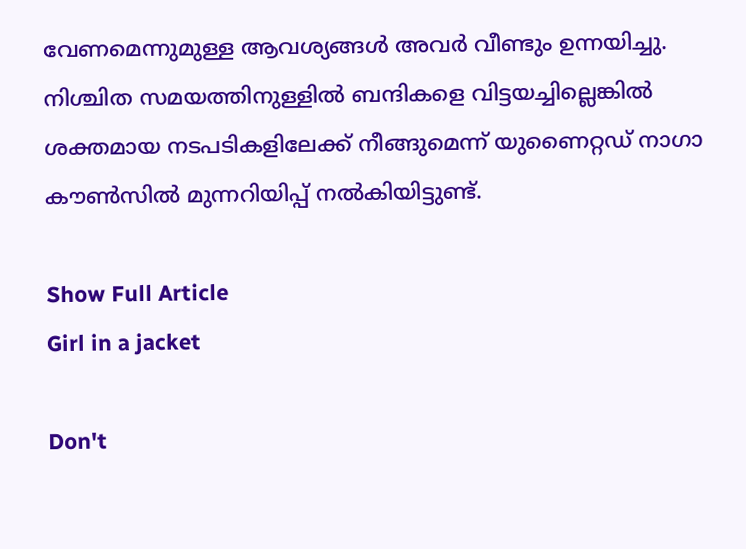വേണമെന്നുമുള്ള ആവശ്യങ്ങൾ അവർ വീണ്ടും ഉന്നയിച്ചു. നിശ്ചിത സമയത്തിനുള്ളിൽ ബന്ദികളെ വിട്ടയച്ചില്ലെങ്കിൽ ശക്തമായ നടപടികളിലേക്ക് നീങ്ങുമെന്ന് യുണൈറ്റഡ് നാഗാ കൗൺസിൽ മുന്നറിയിപ്പ് നൽകിയിട്ടുണ്ട്.

Show Full Article
Girl in a jacket

Don't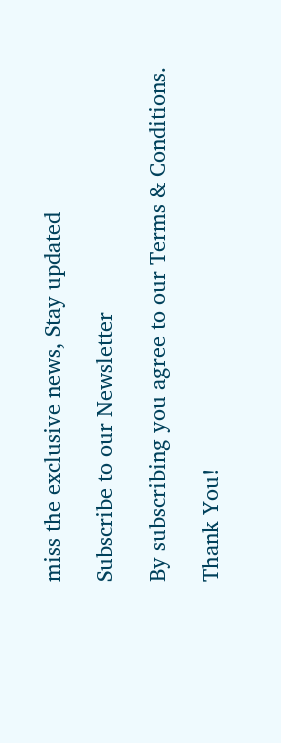miss the exclusive news, Stay updated

Subscribe to our Newsletter

By subscribing you agree to our Terms & Conditions.

Thank You!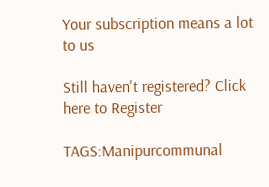Your subscription means a lot to us

Still haven't registered? Click here to Register

TAGS:Manipurcommunal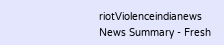riotViolenceindianews
News Summary - Fresh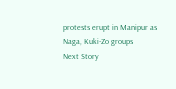protests erupt in Manipur as Naga, Kuki-Zo groups
Next Story